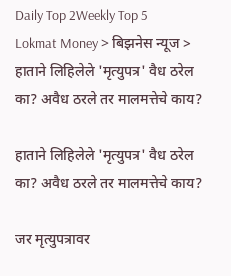Daily Top 2Weekly Top 5
Lokmat Money > बिझनेस न्यूज > हाताने लिहिलेले 'मृत्युपत्र' वैध ठरेल का? अवैध ठरले तर मालमत्तेचे काय?

हाताने लिहिलेले 'मृत्युपत्र' वैध ठरेल का? अवैध ठरले तर मालमत्तेचे काय?

जर मृत्युपत्रावर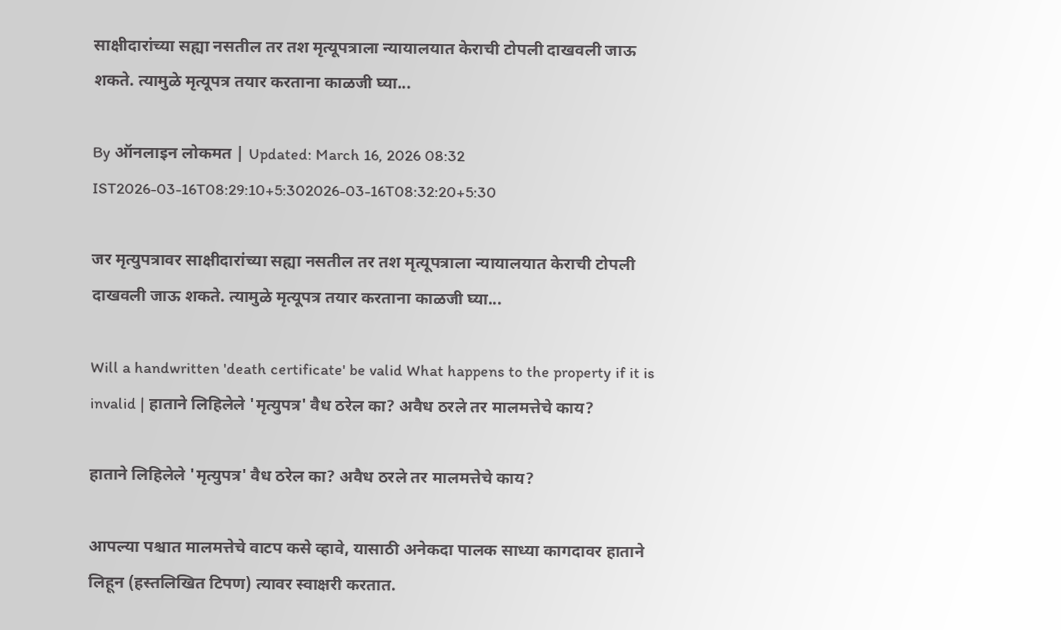साक्षीदारांच्या सह्या नसतील तर तश मृत्यूपत्राला न्यायालयात केराची टोपली दाखवली जाऊ शकते. त्यामुळे मृत्यूपत्र तयार करताना काळजी घ्या...

By ऑनलाइन लोकमत | Updated: March 16, 2026 08:32 IST2026-03-16T08:29:10+5:302026-03-16T08:32:20+5:30

जर मृत्युपत्रावर साक्षीदारांच्या सह्या नसतील तर तश मृत्यूपत्राला न्यायालयात केराची टोपली दाखवली जाऊ शकते. त्यामुळे मृत्यूपत्र तयार करताना काळजी घ्या...

Will a handwritten 'death certificate' be valid What happens to the property if it is invalid | हाताने लिहिलेले 'मृत्युपत्र' वैध ठरेल का? अवैध ठरले तर मालमत्तेचे काय?

हाताने लिहिलेले 'मृत्युपत्र' वैध ठरेल का? अवैध ठरले तर मालमत्तेचे काय?

आपल्या पश्चात मालमत्तेचे वाटप कसे व्हावे, यासाठी अनेकदा पालक साध्या कागदावर हाताने लिहून (हस्तलिखित टिपण) त्यावर स्वाक्षरी करतात.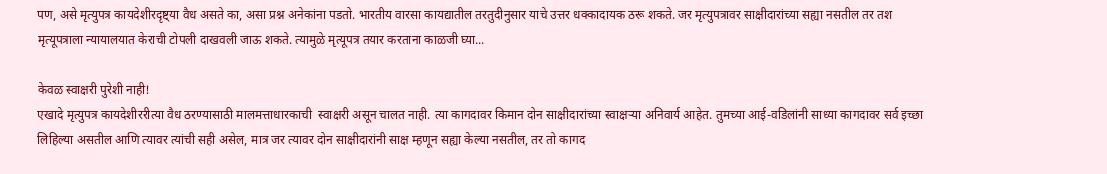पण, असे मृत्युपत्र कायदेशीरदृष्ट्या वैध असते का, असा प्रश्न अनेकांना पडतो. भारतीय वारसा कायद्यातील तरतुदीनुसार याचे उत्तर धक्कादायक ठरू शकते. जर मृत्युपत्रावर साक्षीदारांच्या सह्या नसतील तर तश मृत्यूपत्राला न्यायालयात केराची टोपली दाखवली जाऊ शकते. त्यामुळे मृत्यूपत्र तयार करताना काळजी घ्या...

केवळ स्वाक्षरी पुरेशी नाही!
एखादे मृत्युपत्र कायदेशीररीत्या वैध ठरण्यासाठी मालमत्ताधारकाची  स्वाक्षरी असून चालत नाही. त्या कागदावर किमान दोन साक्षीदारांच्या स्वाक्षऱ्या अनिवार्य आहेत. तुमच्या आई-वडिलांनी साध्या कागदावर सर्व इच्छा लिहिल्या असतील आणि त्यावर त्यांची सही असेल, मात्र जर त्यावर दोन साक्षीदारांनी साक्ष म्हणून सह्या केल्या नसतील, तर तो कागद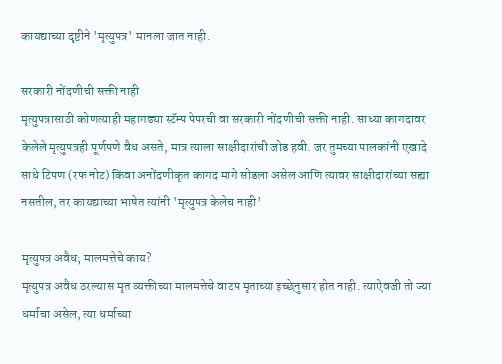कायद्याच्या दृष्टीने 'मृत्युपत्र' मानला जात नाही.

सरकारी नोंदणीची सक्ती नाही
मृत्युपत्रासाठी कोणत्याही महागड्या स्टॅम्प पेपरची वा सरकारी नोंदणीची सक्ती नाही. साध्या कागदावर केलेले मृत्युपत्रही पूर्णपणे वैध असते, मात्र त्याला साक्षीदारांची जोड हवी. जर तुमच्या पालकांनी एखादे साधे टिपण (रफ नोट) किंवा अनोंदणीकृत कागद मागे सोडला असेल आणि त्यावर साक्षीदारांच्या सह्या नसतील, तर कायद्याच्या भाषेत त्यांनी 'मृत्युपत्र केलेच नाही'

मृत्युपत्र अवैध; मालमत्तेचे काय?
मृत्युपत्र अवैध ठरल्यास मृत व्यक्तीच्या मालमत्तेचे वाटप मृताच्या इच्छेनुसार होत नाही. त्याऐवजी तो ज्या धर्माचा असेल, त्या धर्माच्या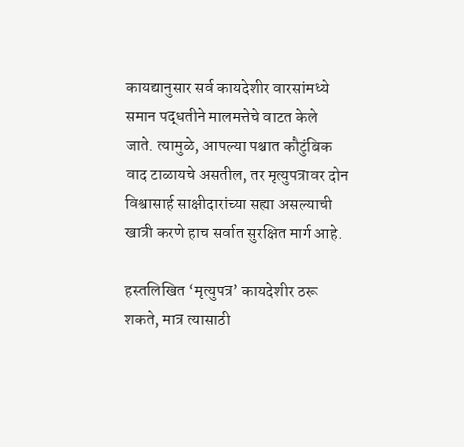कायद्यानुसार सर्व कायदेशीर वारसांमध्ये समान पद्धतीने मालमत्तेचे वाटत केले जाते. त्यामुळे, आपल्या पश्चात कौटुंबिक वाद टाळायचे असतील, तर मृत्युपत्रावर दोन विश्वासार्ह साक्षीदारांच्या सह्या असल्याची खात्री करणे हाच सर्वात सुरक्षित मार्ग आहे.

हस्तलिखित ‘मृत्युपत्र’ कायदेशीर ठरू शकते, मात्र त्यासाठी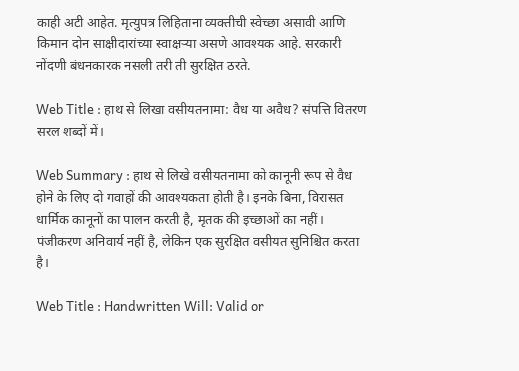काही अटी आहेत. मृत्युपत्र लिहिताना व्यक्तीची स्वेच्छा असावी आणि किमान दोन साक्षीदारांच्या स्वाक्षऱ्या असणे आवश्यक आहे. सरकारी नोंदणी बंधनकारक नसली तरी ती सुरक्षित ठरते.

Web Title : हाथ से लिखा वसीयतनामा: वैध या अवैध? संपत्ति वितरण सरल शब्दों में।

Web Summary : हाथ से लिखे वसीयतनामा को कानूनी रूप से वैध होने के लिए दो गवाहों की आवश्यकता होती है। इनके बिना, विरासत धार्मिक कानूनों का पालन करती है, मृतक की इच्छाओं का नहीं। पंजीकरण अनिवार्य नहीं है, लेकिन एक सुरक्षित वसीयत सुनिश्चित करता है।

Web Title : Handwritten Will: Valid or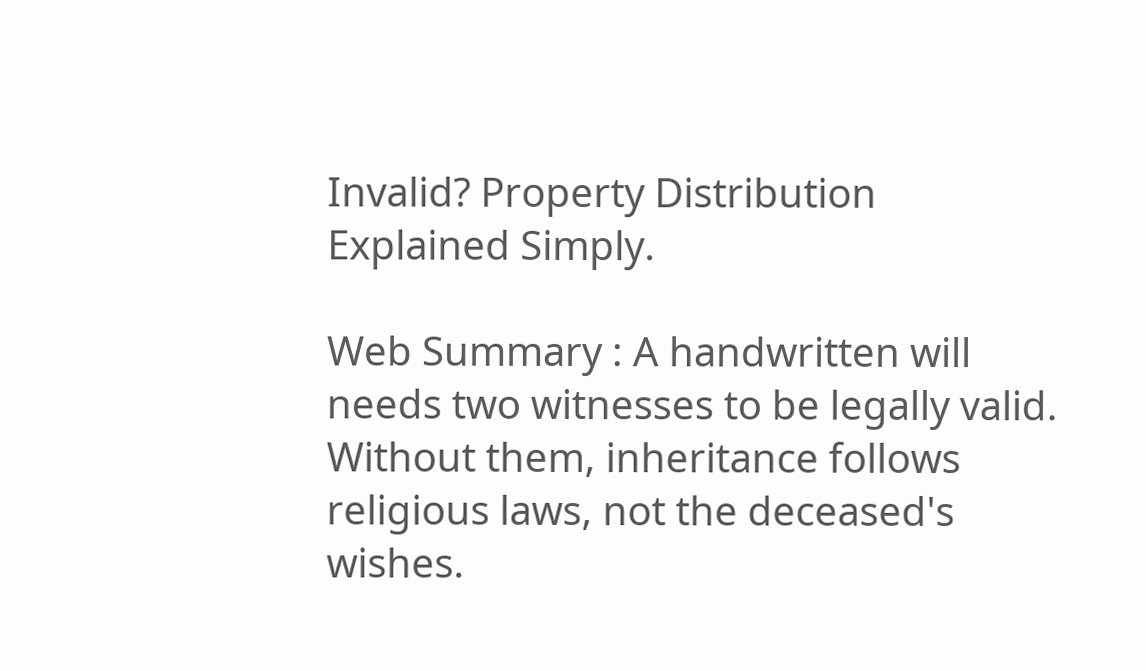Invalid? Property Distribution Explained Simply.

Web Summary : A handwritten will needs two witnesses to be legally valid. Without them, inheritance follows religious laws, not the deceased's wishes.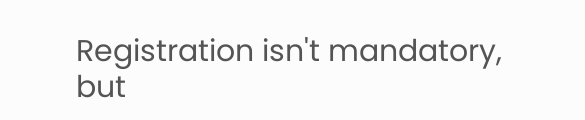Registration isn't mandatory, but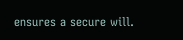ensures a secure will.